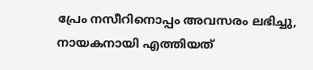പ്രേം നസീറിനൊപ്പം അവസരം ലഭിച്ചു, നായകനായി എത്തിയത്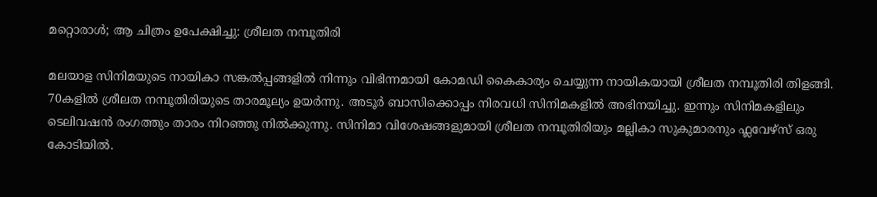മറ്റൊരാൾ; ആ ചിത്രം ഉപേക്ഷിച്ചു: ശ്രീലത നമ്പൂതിരി

മലയാള സിനിമയുടെ നായികാ സങ്കൽപ്പങ്ങളിൽ നിന്നും വിഭിന്നമായി കോമഡി കൈകാര്യം ചെയ്യുന്ന നായികയായി ശ്രീലത നമ്പൂതിരി തിളങ്ങി. 70കളിൽ ശ്രീലത നമ്പൂതിരിയുടെ താരമൂല്യം ഉയർന്നു. അടൂർ ബാസിക്കൊപ്പം നിരവധി സിനിമകളിൽ അഭിനയിച്ചു. ഇന്നും സിനിമകളിലും ടെലിവഷൻ രംഗത്തും താരം നിറഞ്ഞു നിൽക്കുന്നു. സിനിമാ വിശേഷങ്ങളുമായി ശ്രീലത നമ്പൂതിരിയും മല്ലികാ സുകുമാരനും ഫ്ലവേഴ്സ് ഒരു കോടിയിൽ.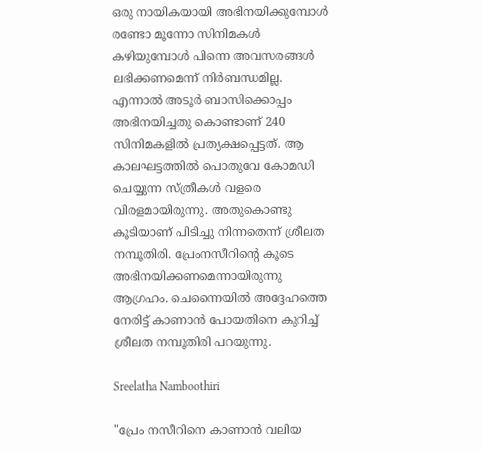ഒരു നായികയായി അഭിനയിക്കുമ്പോൾ രണ്ടോ മൂന്നോ സിനിമകൾ കഴിയുമ്പോൾ പിന്നെ അവസരങ്ങൾ ലഭിക്കണമെന്ന് നിർബന്ധമില്ല. എന്നാൽ അടൂർ ബാസിക്കൊപ്പം അഭിനയിച്ചതു കൊണ്ടാണ് 240 സിനിമകളിൽ പ്രത്യക്ഷപ്പെട്ടത്. ആ കാലഘട്ടത്തിൽ പൊതുവേ കോമഡി ചെയ്യുന്ന സ്ത്രീകൾ വളരെ വിരളമായിരുന്നു. അതുകൊണ്ടു കൂടിയാണ് പിടിച്ചു നിന്നതെന്ന് ശ്രീലത നമ്പൂതിരി. പ്രേംനസീറിന്റെ കൂടെ അഭിനയിക്കണമെന്നായിരുന്നു ആഗ്രഹം. ചെന്നൈയിൽ അദ്ദേഹത്തെ നേരിട്ട് കാണാൻ പോയതിനെ കുറിച്ച് ശ്രീലത നമ്പൂതിരി പറയുന്നു.

Sreelatha Namboothiri

"പ്രേം നസീറിനെ കാണാൻ വലിയ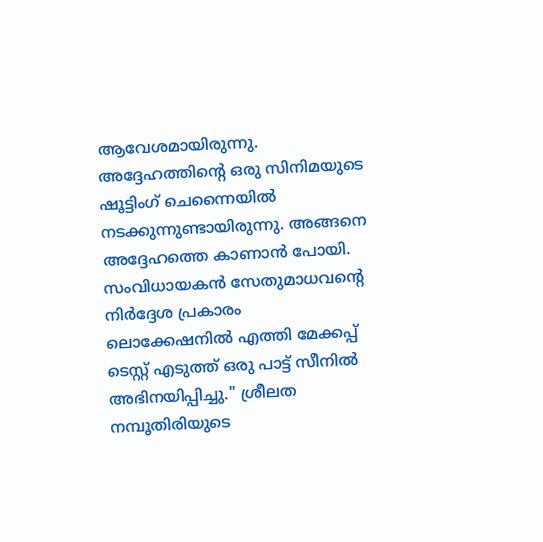ആവേശമായിരുന്നു. അദ്ദേഹത്തിന്റെ ഒരു സിനിമയുടെ ഷൂട്ടിംഗ് ചെന്നൈയിൽ നടക്കുന്നുണ്ടായിരുന്നു. അങ്ങനെ അദ്ദേഹത്തെ കാണാൻ പോയി. സംവിധായകൻ സേതുമാധവൻ്റെ നിർദ്ദേശ പ്രകാരം ലൊക്കേഷനിൽ എത്തി മേക്കപ്പ് ടെസ്റ്റ് എടുത്ത് ഒരു പാട്ട് സീനിൽ അഭിനയിപ്പിച്ചു." ശ്രീലത നമ്പൂതിരിയുടെ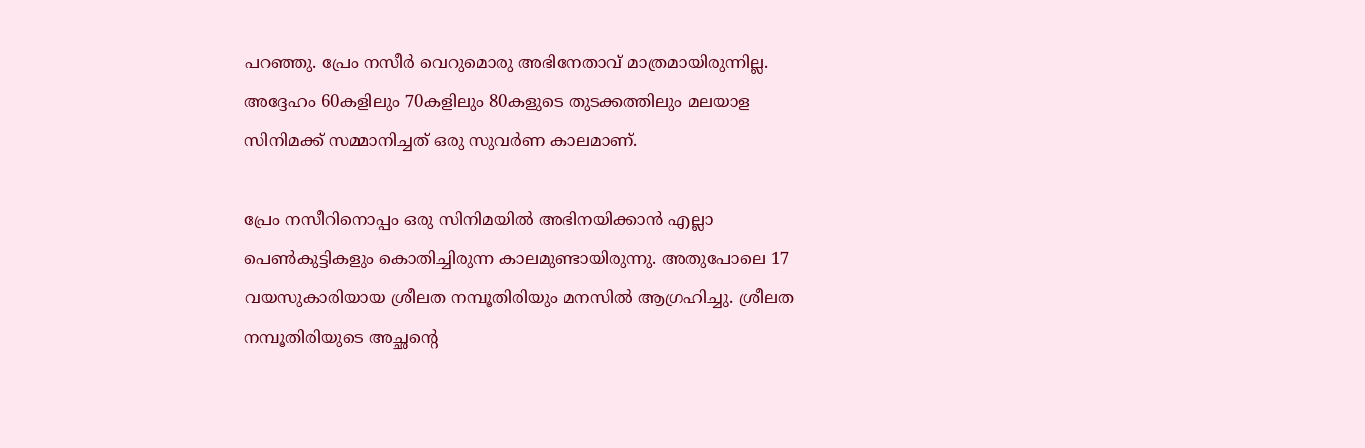പറഞ്ഞു. പ്രേം നസീർ വെറുമൊരു അഭിനേതാവ് മാത്രമായിരുന്നില്ല. അദ്ദേഹം 60കളിലും 70കളിലും 80കളുടെ തുടക്കത്തിലും മലയാള സിനിമക്ക് സമ്മാനിച്ചത് ഒരു സുവർണ കാലമാണ്.

പ്രേം നസീറിനൊപ്പം ഒരു സിനിമയിൽ അഭിനയിക്കാൻ എല്ലാ പെൺകുട്ടികളും കൊതിച്ചിരുന്ന കാലമുണ്ടായിരുന്നു. അതുപോലെ 17 വയസുകാരിയായ ശ്രീലത നമ്പൂതിരിയും മനസിൽ ആഗ്രഹിച്ചു. ശ്രീലത നമ്പൂതിരിയുടെ അച്ഛന്റെ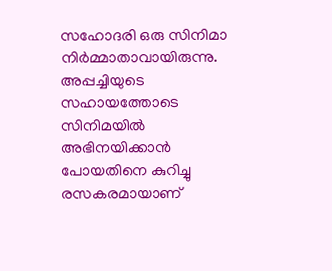സഹോദരി ഒരു സിനിമാ നിർമ്മാതാവായിരുന്നു. അപ്പച്ചിയുടെ സഹായത്തോടെ സിനിമയിൽ അഭിനയിക്കാൻ പോയതിനെ കുറിച്ചു രസകരമായാണ്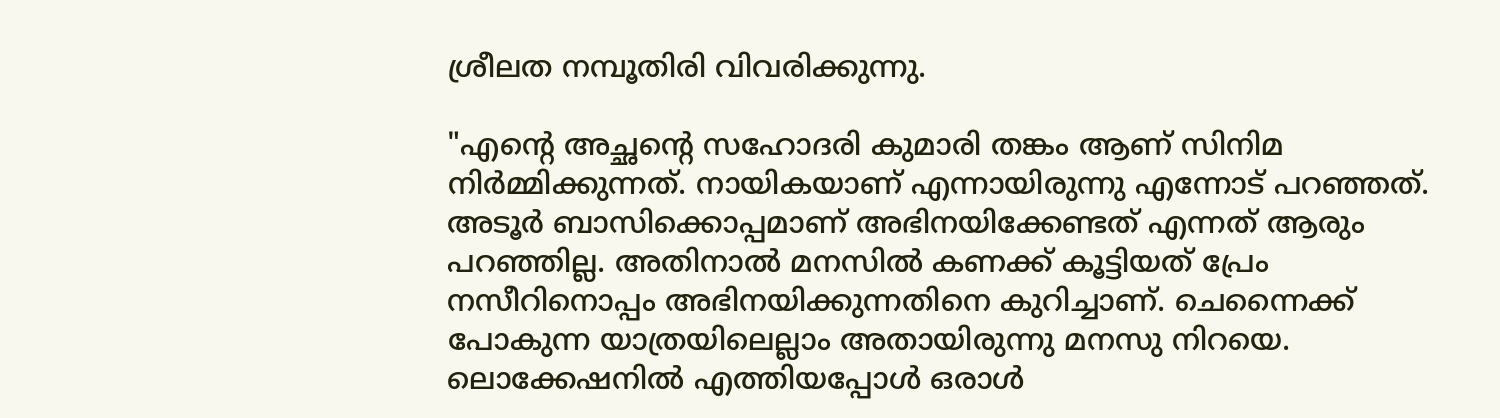ശ്രീലത നമ്പൂതിരി വിവരിക്കുന്നു.

"എന്റെ അച്ഛന്റെ സഹോദരി കുമാരി തങ്കം ആണ് സിനിമ നിർമ്മിക്കുന്നത്. നായികയാണ് എന്നായിരുന്നു എന്നോട് പറഞ്ഞത്. അടൂർ ബാസിക്കൊപ്പമാണ് അഭിനയിക്കേണ്ടത് എന്നത് ആരും പറഞ്ഞില്ല. അതിനാൽ മനസിൽ കണക്ക് കൂട്ടിയത് പ്രേം നസീറിനൊപ്പം അഭിനയിക്കുന്നതിനെ കുറിച്ചാണ്. ചെന്നൈക്ക് പോകുന്ന യാത്രയിലെല്ലാം അതായിരുന്നു മനസു നിറയെ. ലൊക്കേഷനിൽ എത്തിയപ്പോൾ ഒരാൾ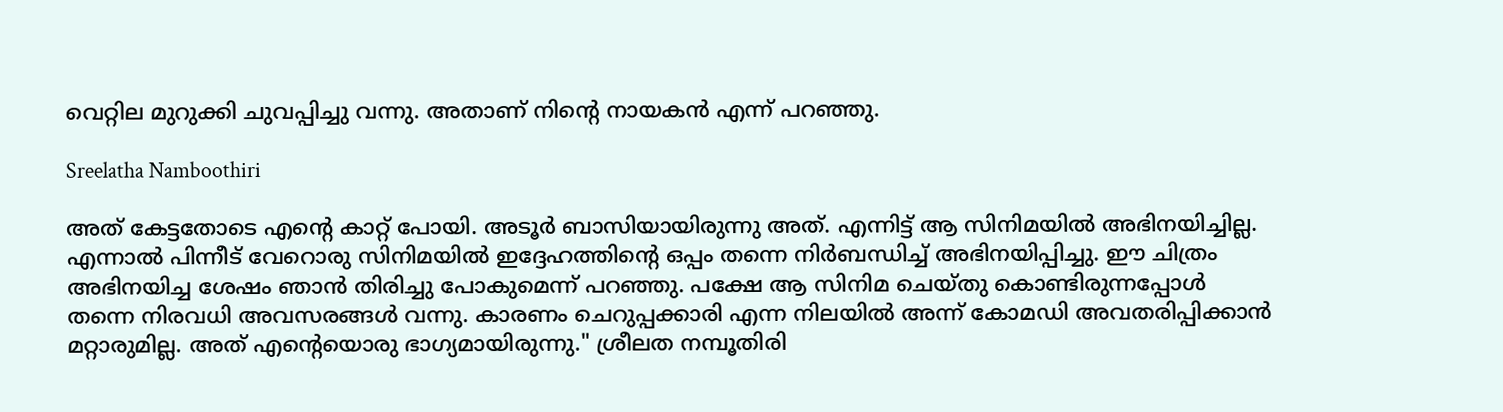വെറ്റില മുറുക്കി ചുവപ്പിച്ചു വന്നു. അതാണ് നിന്റെ നായകൻ എന്ന് പറഞ്ഞു.

Sreelatha Namboothiri

അത് കേട്ടതോടെ എന്റെ കാറ്റ് പോയി. അടൂർ ബാസിയായിരുന്നു അത്. എന്നിട്ട് ആ സിനിമയിൽ അഭിനയിച്ചില്ല. എന്നാൽ പിന്നീട് വേറൊരു സിനിമയിൽ ഇദ്ദേഹത്തിന്റെ ഒപ്പം തന്നെ നിർബന്ധിച്ച് അഭിനയിപ്പിച്ചു. ഈ ചിത്രം അഭിനയിച്ച ശേഷം ഞാൻ തിരിച്ചു പോകുമെന്ന് പറഞ്ഞു. പക്ഷേ ആ സിനിമ ചെയ്തു കൊണ്ടിരുന്നപ്പോൾ തന്നെ നിരവധി അവസരങ്ങൾ വന്നു. കാരണം ചെറുപ്പക്കാരി എന്ന നിലയിൽ അന്ന് കോമഡി അവതരിപ്പിക്കാൻ മറ്റാരുമില്ല. അത് എന്റെയൊരു ഭാഗ്യമായിരുന്നു." ശ്രീലത നമ്പൂതിരി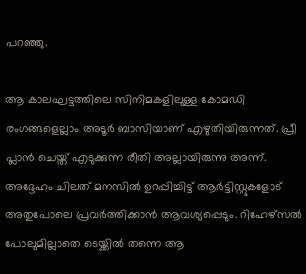പറ‍ഞ്ഞു.

ആ കാലഘട്ടത്തിലെ സിനിമകളിലുള്ള കോമഡി രംഗങ്ങളെല്ലാം അടൂർ ബാസിയാണ് എഴുതിയിരുന്നത്. പ്രീ പ്ലാൻ ചെയ്ത് എടുക്കുന്ന രീതി അല്ലായിരുന്നു അന്ന്. അദ്ദേഹം ചിലത് മനസിൽ ഉറപ്പിച്ചിട്ട് ആർട്ടിസ്റ്റുകളോട് അതുപോലെ പ്രവർത്തിക്കാൻ ആവശ്യപ്പെടും. റിഹേഴ്സൽ പോലുമില്ലാതെ ടെയ്ക്കിൽ തന്നെ ആ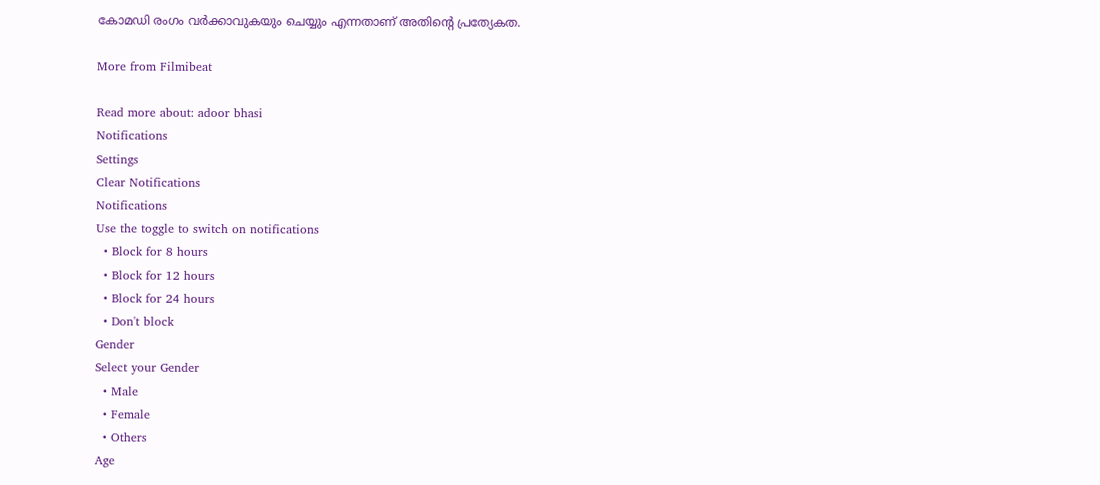കോമഡി രംഗം വർക്കാവുകയും ചെയ്യും എന്നതാണ് അതിന്റെ പ്രത്യേകത.

More from Filmibeat

Read more about: adoor bhasi
Notifications
Settings
Clear Notifications
Notifications
Use the toggle to switch on notifications
  • Block for 8 hours
  • Block for 12 hours
  • Block for 24 hours
  • Don't block
Gender
Select your Gender
  • Male
  • Female
  • Others
Age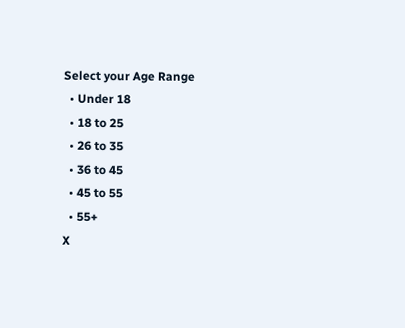Select your Age Range
  • Under 18
  • 18 to 25
  • 26 to 35
  • 36 to 45
  • 45 to 55
  • 55+
X